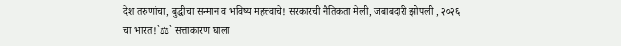देश तरुणांचा, बुद्धीचा सन्मान व भविष्य महत्त्वाचे! सरकारची नैतिकता मेली, जबाबदारी झोपली , २०२६ चा भारत!`⚖` सत्ताकारण घाला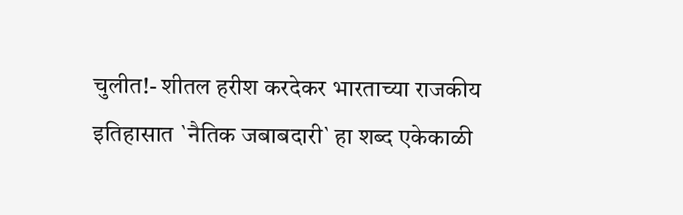चुलीत!- शीतल हरीश करदेकर भारताच्या राजकीय इतिहासात `नैतिक जबाबदारी` हा शब्द एकेकाळी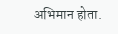अभिमान होता.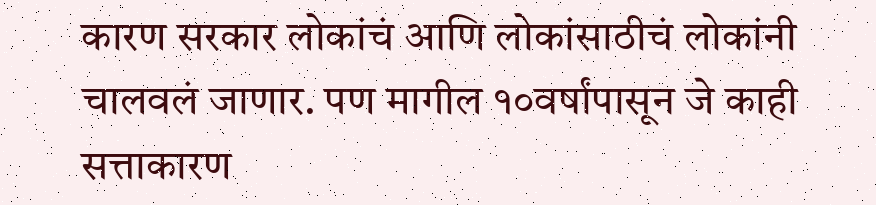कारण सरकार लोकांचं आणि लोकांसाठीचं लोकांनी चालवलं जाणार. पण मागील १०वर्षांपासून जे काही सत्ताकारण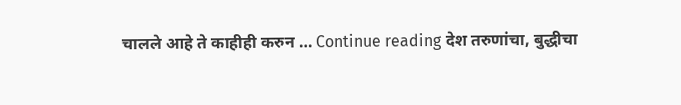चालले आहे ते काहीही करुन … Continue reading देश तरुणांचा, बुद्धीचा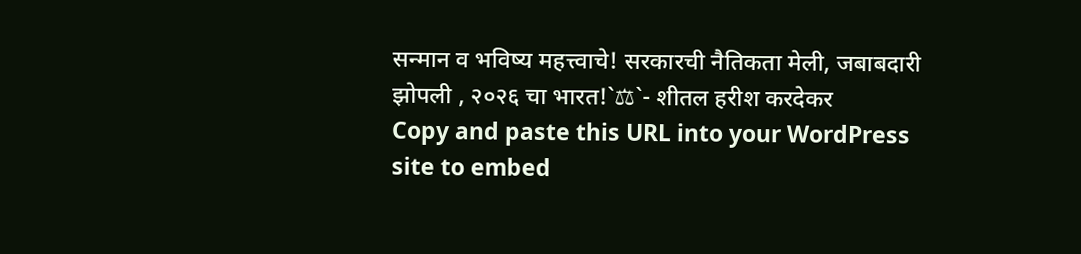सन्मान व भविष्य महत्त्वाचे! सरकारची नैतिकता मेली, जबाबदारी झोपली , २०२६ चा भारत!`⚖`- शीतल हरीश करदेकर
Copy and paste this URL into your WordPress site to embed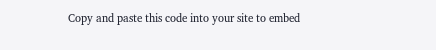Copy and paste this code into your site to embed